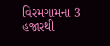વિરમગામના 3 હજારથી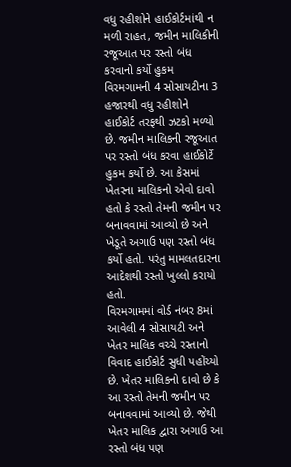વધુ રહીશોને હાઈકોર્ટમાંથી ન મળી રાહત, જમીન માલિકીની રજૂઆત પર રસ્તો બંધ કરવાનો કર્યો હુકમ
વિરમગામની 4 સોસાયટીના 3 હજારથી વધુ રહીશોને હાઈકોર્ટ તરફથી ઝટકો મળ્યો છે. જમીન માલિકની રજૂઆત પર રસ્તો બંધ કરવા હાઈકોર્ટે હુકમ કર્યો છે. આ કેસમાં ખેતરના માલિકનો એવો દાવો હતો કે રસ્તો તેમની જમીન પર બનાવવામાં આવ્યો છે અને ખેડૂતે અગાઉ પણ રસ્તો બંધ કર્યો હતો. પરંતુ મામલતદારના આદેશથી રસ્તો ખુલ્લો કરાયો હતો.
વિરમગામમાં વોર્ડ નંબર 8માં આવેલી 4 સોસાયટી અને ખેતર માલિક વચ્ચે રસ્તાનો વિવાદ હાઈકોર્ટ સુધી પહોંચ્યો છે. ખેતર માલિકનો દાવો છે કે આ રસ્તો તેમની જમીન પર બનાવવામાં આવ્યો છે. જેથી ખેતર માલિક દ્વારા અગાઉ આ રસ્તો બંધ પણ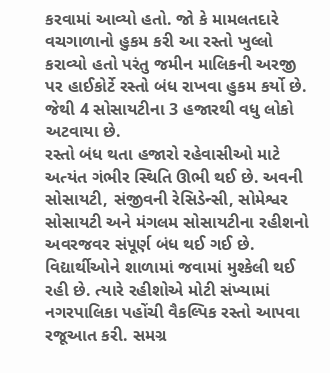કરવામાં આવ્યો હતો. જો કે મામલતદારે વચગાળાનો હુકમ કરી આ રસ્તો ખુલ્લો કરાવ્યો હતો પરંતુ જમીન માલિકની અરજી પર હાઈકોર્ટે રસ્તો બંધ રાખવા હુકમ કર્યો છે. જેથી 4 સોસાયટીના 3 હજારથી વધુ લોકો અટવાયા છે.
રસ્તો બંધ થતા હજારો રહેવાસીઓ માટે અત્યંત ગંભીર સ્થિતિ ઊભી થઈ છે. અવની સોસાયટી, સંજીવની રેસિડેન્સી, સોમેશ્વર સોસાયટી અને મંગલમ સોસાયટીના રહીશનો અવરજવર સંપૂર્ણ બંધ થઈ ગઈ છે. વિદ્યાર્થીઓને શાળામાં જવામાં મુશ્કેલી થઈ રહી છે. ત્યારે રહીશોએ મોટી સંખ્યામાં નગરપાલિકા પહોંચી વૈકલ્પિક રસ્તો આપવા રજૂઆત કરી. સમગ્ર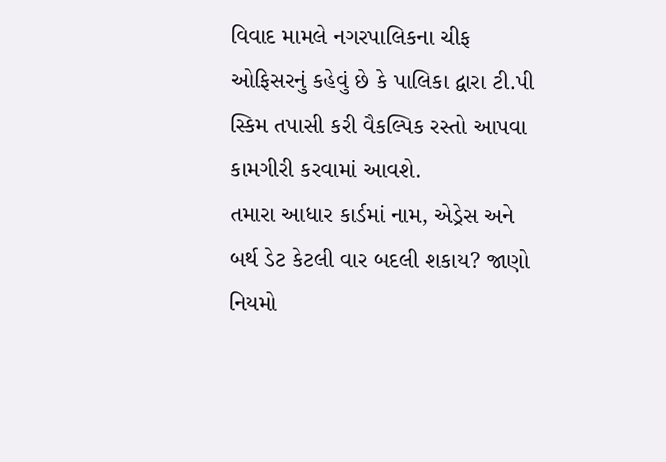વિવાદ મામલે નગરપાલિકના ચીફ ઓફિસરનું કહેવું છે કે પાલિકા દ્વારા ટી.પી સ્કિમ તપાસી કરી વૈકલ્પિક રસ્તો આપવા કામગીરી કરવામાં આવશે.
તમારા આધાર કાર્ડમાં નામ, એડ્રેસ અને બર્થ ડેટ કેટલી વાર બદલી શકાય? જાણો નિયમો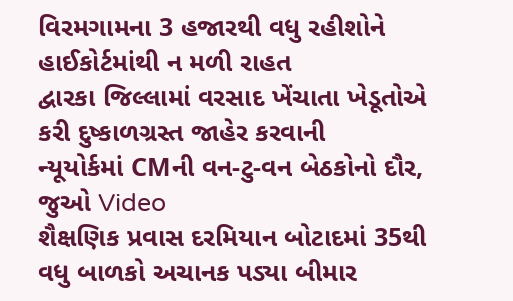વિરમગામના 3 હજારથી વધુ રહીશોને હાઈકોર્ટમાંથી ન મળી રાહત
દ્વારકા જિલ્લામાં વરસાદ ખેંચાતા ખેડૂતોએ કરી દુષ્કાળગ્રસ્ત જાહેર કરવાની
ન્યૂયોર્કમાં CMની વન-ટુ-વન બેઠકોનો દૌર, જુઓ Video
શૈક્ષણિક પ્રવાસ દરમિયાન બોટાદમાં 35થી વધુ બાળકો અચાનક પડ્યા બીમાર